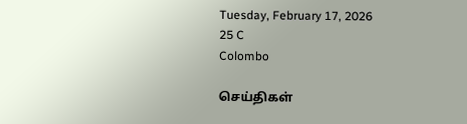Tuesday, February 17, 2026
25 C
Colombo

செய்திகள்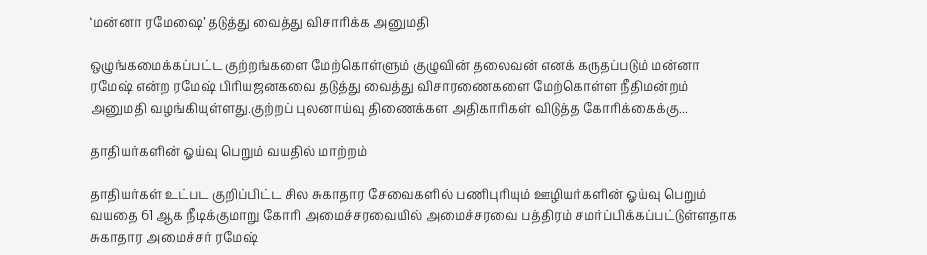‘மன்னா ரமேஷை’ தடுத்து வைத்து விசாரிக்க அனுமதி

ஒழுங்கமைக்கப்பட்ட குற்றங்களை மேற்கொள்ளும் குழுவின் தலைவன் எனக் கருதப்படும் மன்னா ரமேஷ் என்ற ரமேஷ் பிரியஜனகவை தடுத்து வைத்து விசாரணைகளை மேற்கொள்ள நீதிமன்றம் அனுமதி வழங்கியுள்ளது.குற்றப் புலனாய்வு திணைக்கள அதிகாரிகள் விடுத்த கோரிக்கைக்கு...

தாதியர்களின் ஓய்வு பெறும் வயதில் மாற்றம்

தாதியர்கள் உட்பட குறிப்பிட்ட சில சுகாதார சேவைகளில் பணிபுரியும் ஊழியர்களின் ஓய்வு பெறும் வயதை 61 ஆக நீடிக்குமாறு கோரி அமைச்சரவையில் அமைச்சரவை பத்திரம் சமர்ப்பிக்கப்பட்டுள்ளதாக சுகாதார அமைச்சர் ரமேஷ்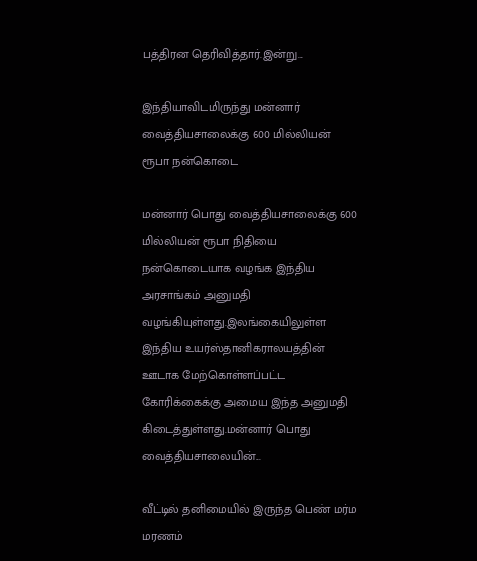பத்திரன தெரிவித்தார்.இன்று...

இந்தியாவிடமிருந்து மன்னார் வைத்தியசாலைக்கு 600 மில்லியன் ரூபா நன்கொடை

மன்னார் பொது வைத்தியசாலைக்கு 600 மில்லியன் ரூபா நிதியை நன்கொடையாக வழங்க இந்திய அரசாங்கம் அனுமதி வழங்கியுள்ளது.இலங்கையிலுள்ள இந்திய உயர்ஸ்தானிகராலயத்தின் ஊடாக மேற்கொள்ளப்பட்ட கோரிக்கைக்கு அமைய இந்த அனுமதி கிடைத்துள்ளது.மன்னார் பொது வைத்தியசாலையின்...

வீட்டில் தனிமையில் இருந்த பெண் மர்ம மரணம்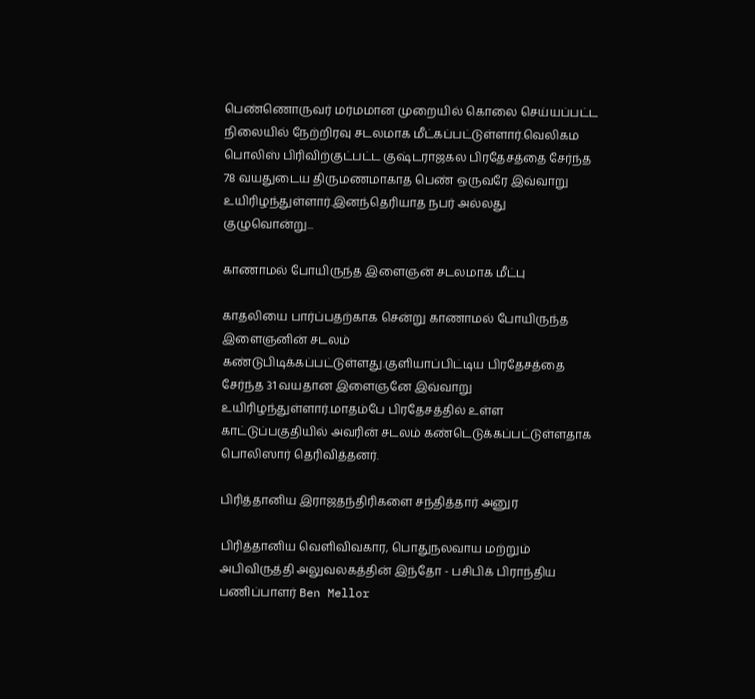பெண்ணொருவர் மர்மமான முறையில் கொலை செய்யப்பட்ட நிலையில் நேற்றிரவு சடலமாக மீட்கப்பட்டுள்ளார்.வெலிகம பொலிஸ் பிரிவிற்குட்பட்ட குஷ்டராஜகல பிரதேசத்தை சேர்ந்த 78 வயதுடைய திருமணமாகாத பெண் ஒருவரே இவ்வாறு உயிரிழந்துள்ளார்.இனந்தெரியாத நபர் அல்லது குழுவொன்று...

காணாமல் போயிருந்த இளைஞன் சடலமாக மீட்பு

காதலியை பார்ப்பதற்காக சென்று காணாமல் போயிருந்த இளைஞனின் சடலம் கண்டுபிடிக்கப்பட்டுள்ளது.குளியாப்பிட்டிய பிரதேசத்தை சேர்ந்த 31 வயதான இளைஞனே இவ்வாறு உயிரிழந்துள்ளார்.மாதம்பே பிரதேசத்தில் உள்ள காட்டுப்பகுதியில் அவரின் சடலம் கண்டெடுக்கப்பட்டுள்ளதாக பொலிஸார் தெரிவித்தனர்.

பிரித்தானிய இராஜதந்திரிகளை சந்தித்தார் அனுர

பிரித்தானிய வெளிவிவகார, பொதுநலவாய மற்றும் அபிவிருத்தி அலுவலகத்தின் இந்தோ - பசிபிக் பிராந்திய பணிப்பாளர் Ben Mellor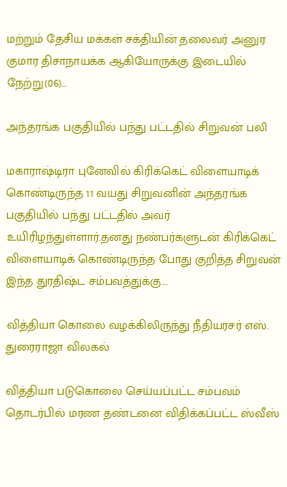மற்றும் தேசிய மக்கள் சக்தியின் தலைவர் அனுர குமார திசாநாயக்க ஆகியோருக்கு இடையில் நேற்று(06)...

அந்தரங்க பகுதியில் பந்து பட்டதில் சிறுவன் பலி

மகாராஷ்டிரா புனேவில் கிரிக்கெட் விளையாடிக் கொண்டிருந்த 11 வயது சிறுவனின் அந்தரங்க பகுதியில் பந்து பட்டதில் அவர் உயிரிழந்துள்ளார்.தனது நண்பர்களுடன் கிரிக்கெட் விளையாடிக் கொண்டிருந்த போது குறித்த சிறுவன் இந்த துரதிஷ்ட சம்பவத்துக்கு...

வித்தியா கொலை வழக்கிலிருந்து நீதியரசர் எஸ். துரைராஜா விலகல்

வித்தியா படுகொலை செய்யப்பட்ட சம்பவம் தொடர்பில் மரண தண்டனை விதிக்கப்பட்ட ஸ்வீஸ்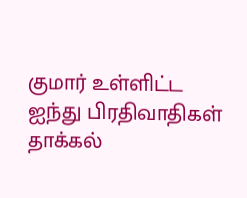குமார் உள்ளிட்ட ஐந்து பிரதிவாதிகள் தாக்கல்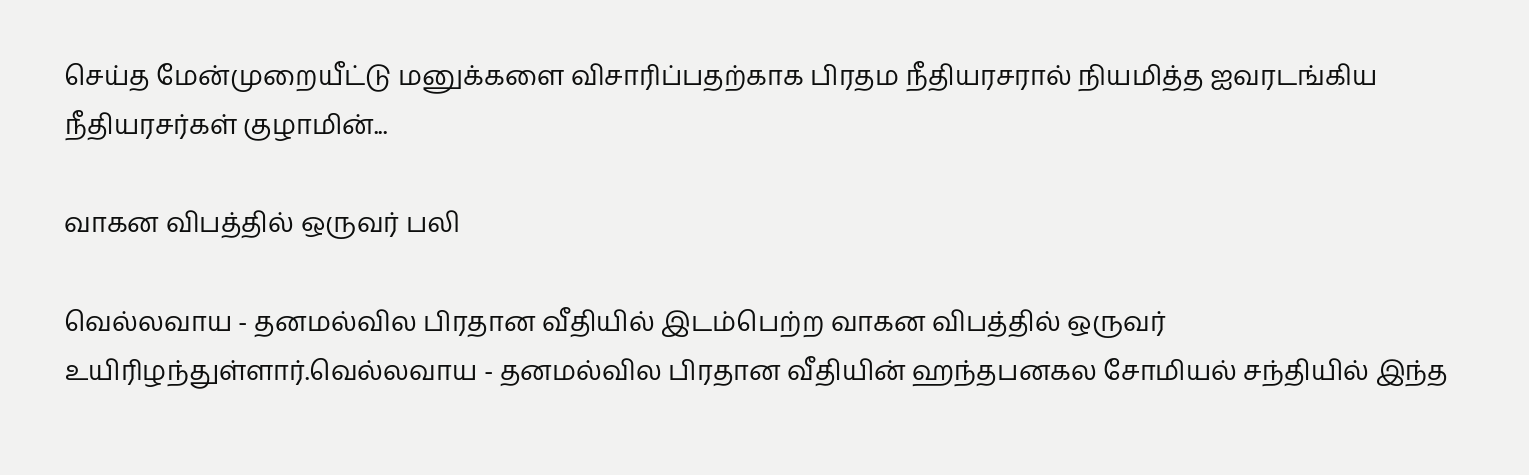செய்த மேன்முறையீட்டு மனுக்களை விசாரிப்பதற்காக பிரதம நீதியரசரால் நியமித்த ஐவரடங்கிய நீதியரசர்கள் குழாமின்...

வாகன விபத்தில் ஒருவர் பலி

வெல்லவாய - தனமல்வில பிரதான வீதியில் இடம்பெற்ற வாகன விபத்தில் ஒருவர் உயிரிழந்துள்ளார்.வெல்லவாய - தனமல்வில பிரதான வீதியின் ஹந்தபனகல சோமியல் சந்தியில் இந்த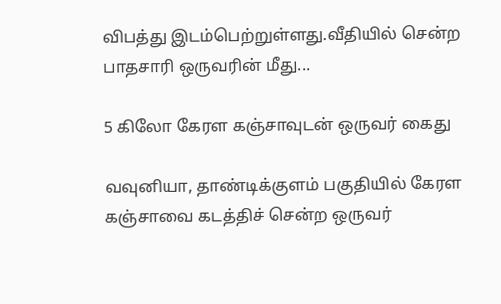விபத்து இடம்பெற்றுள்ளது.வீதியில் சென்ற பாதசாரி ஒருவரின் மீது...

5 கிலோ கேரள கஞ்சாவுடன் ஒருவர் கைது

வவுனியா, தாண்டிக்குளம் பகுதியில் கேரள கஞ்சாவை கடத்திச் சென்ற ஒருவர்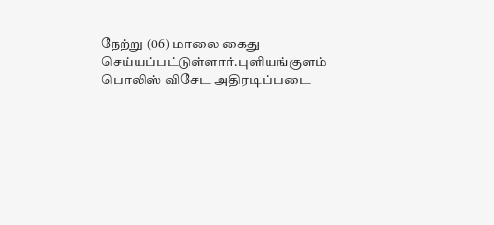நேற்று (06) மாலை கைது செய்யப்பட்டுள்ளார்.புளியங்குளம் பொலிஸ் விசேட அதிரடிப்படை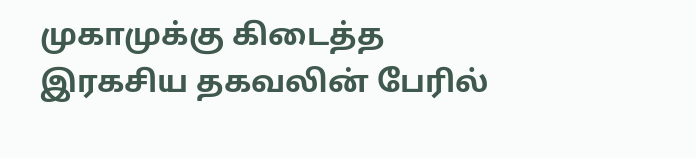முகாமுக்கு கிடைத்த இரகசிய தகவலின் பேரில்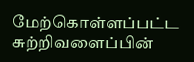மேற்கொள்ளப்பட்ட சுற்றிவளைப்பின்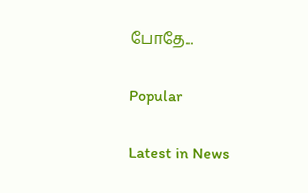போதே...

Popular

Latest in News